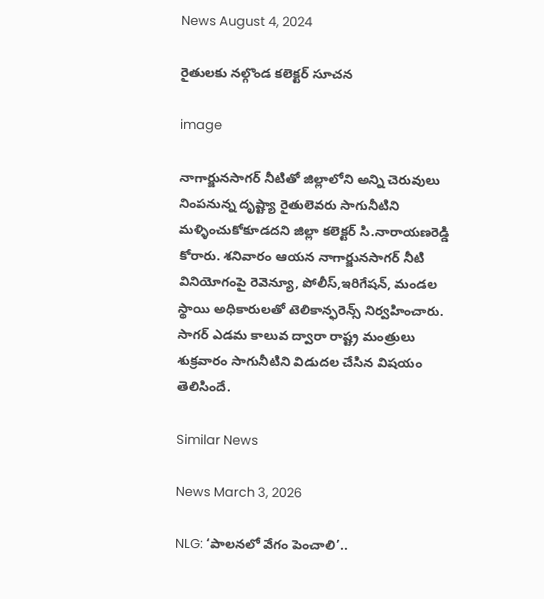News August 4, 2024

రైతులకు నల్గొండ కలెక్టర్ సూచన

image

నాగార్జునసాగర్ నీటితో జిల్లాలోని అన్ని చెరువులు నింపనున్న దృష్ట్యా రైతులెవరు సాగునీటిని మళ్ళించుకోకూడదని జిల్లా కలెక్టర్ సి.నారాయణరెడ్డి కోరారు. శనివారం ఆయన నాగార్జునసాగర్ నీటి వినియోగంపై రెవెన్యూ, పోలీస్,ఇరిగేషన్, మండల స్థాయి అధికారులతో టెలికాన్ఫరెన్స్ నిర్వహించారు. సాగర్ ఎడమ కాలువ ద్వారా రాష్ట్ర మంత్రులు శుక్రవారం సాగునీటిని విడుదల చేసిన విషయం తెలిసిందే.

Similar News

News March 3, 2026

NLG: ‘పాలనలో వేగం పెంచాలి’..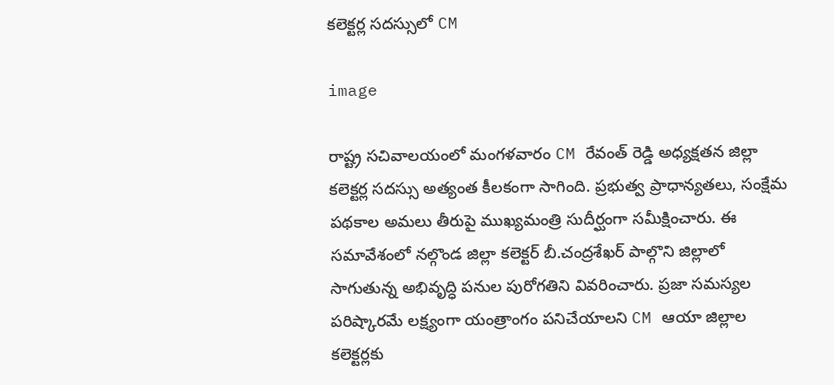కలెక్టర్ల సదస్సులో CM

image

రాష్ట్ర సచివాలయంలో మంగళవారం CM రేవంత్ రెడ్డి అధ్యక్షతన జిల్లా కలెక్టర్ల సదస్సు అత్యంత కీలకంగా సాగింది. ప్రభుత్వ ప్రాధాన్యతలు, సంక్షేమ పథకాల అమలు తీరుపై ముఖ్యమంత్రి సుదీర్ఘంగా సమీక్షించారు. ఈ సమావేశంలో నల్గొండ జిల్లా కలెక్టర్ బీ.చంద్రశేఖర్ పాల్గొని జిల్లాలో సాగుతున్న అభివృద్ధి పనుల పురోగతిని వివరించారు. ప్రజా సమస్యల పరిష్కారమే లక్ష్యంగా యంత్రాంగం పనిచేయాలని CM ఆయా జిల్లాల కలెక్టర్లకు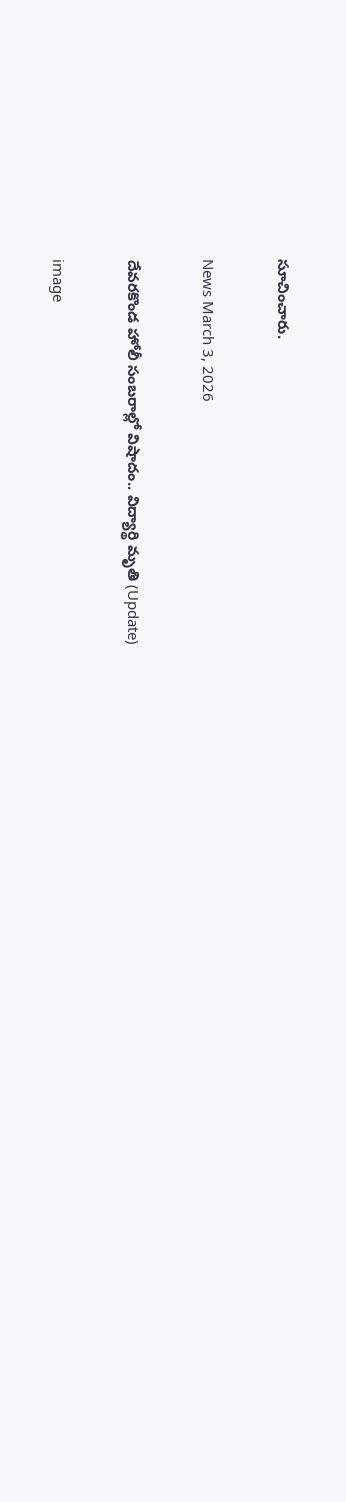సూచించారు.

News March 3, 2026

దేవరకొండ హోలీ సంబరాల్లో విషాదం.. విద్యార్థి మృతి (Update)

image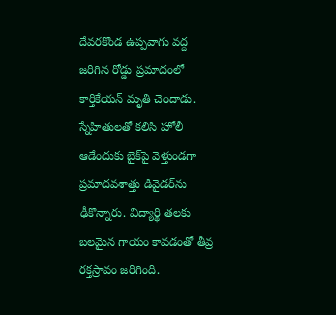దేవరకొండ ఉప్పవాగు వద్ద జరిగిన రోడ్డు ప్రమాదంలో కార్తికేయన్ మృతి చెందాడు. స్నేహితులతో కలిసి హోలీ ఆడేందుకు బైక్‌పై వెళ్తుండగా ప్రమాదవశాత్తు డివైడర్‌ను ఢీకొన్నారు. విద్యార్థి తలకు బలమైన గాయం కావడంతో తీవ్ర రక్తస్రావం జరిగింది.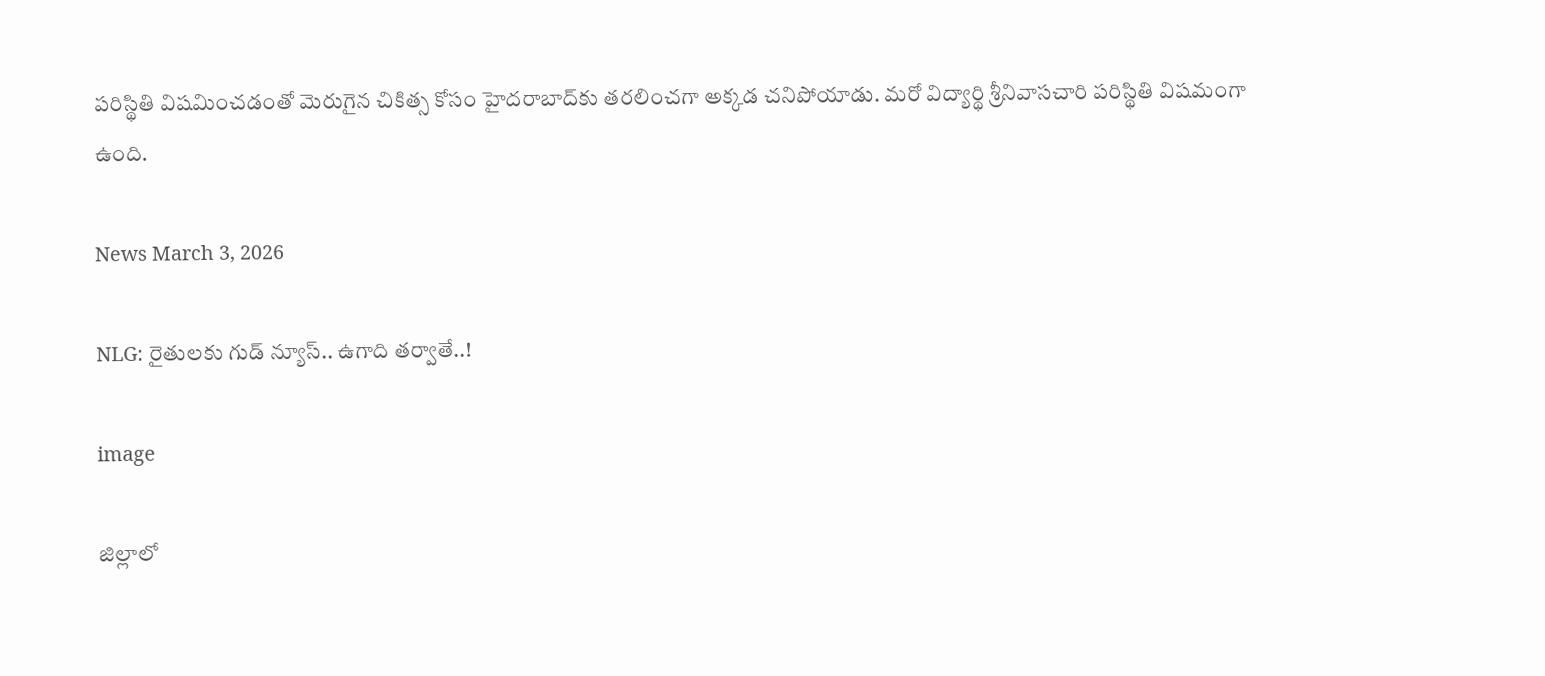పరిస్థితి విషమించడంతో మెరుగైన చికిత్స కోసం హైదరాబాద్‌కు తరలించగా అక్కడ చనిపోయాడు. మరో విద్యార్థి శ్రీనివాసచారి పరిస్థితి విషమంగా ఉంది.

News March 3, 2026

NLG: రైతులకు గుడ్ న్యూస్.. ఉగాది తర్వాతే..!

image

జిల్లాలో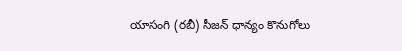యాసంగి (రబీ) సీజన్ ధాన్యం కొనుగోలు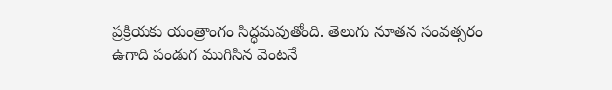ప్రక్రియకు యంత్రాంగం సిద్ధమవుతోంది. తెలుగు నూతన సంవత్సరం ఉగాది పండుగ ముగిసిన వెంటనే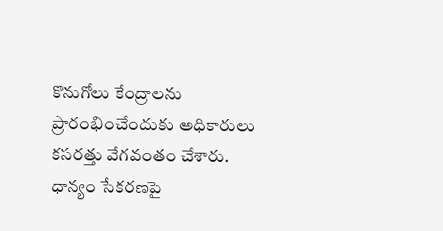కొనుగోలు కేంద్రాలను ప్రారంభించేందుకు అధికారులు కసరత్తు వేగవంతం చేశారు. ధాన్యం సేకరణపై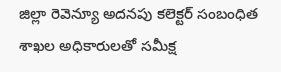జిల్లా రెవెన్యూ అదనపు కలెక్టర్ సంబంధిత శాఖల అధికారులతో సమీక్ష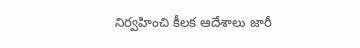నిర్వహించి కీలక ఆదేశాలు జారీ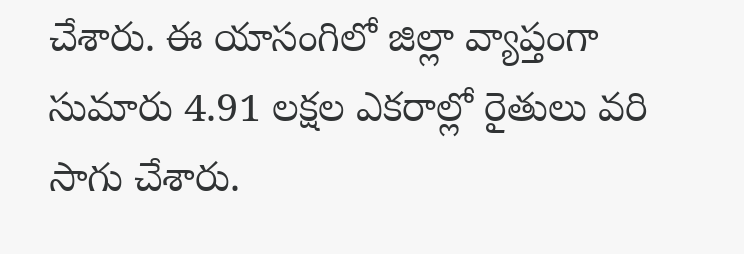చేశారు. ఈ యాసంగిలో జిల్లా వ్యాప్తంగా సుమారు 4.91 లక్షల ఎకరాల్లో రైతులు వరి సాగు చేశారు.